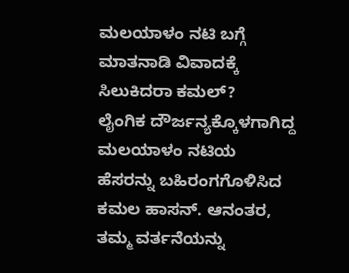ಮಲಯಾಳಂ ನಟಿ ಬಗ್ಗೆ ಮಾತನಾಡಿ ವಿವಾದಕ್ಕೆ ಸಿಲುಕಿದರಾ ಕಮಲ್?
ಲೈಂಗಿಕ ದೌರ್ಜನ್ಯಕ್ಕೊಳಗಾಗಿದ್ದ ಮಲಯಾಳಂ ನಟಿಯ ಹೆಸರನ್ನು ಬಹಿರಂಗಗೊಳಿಸಿದ ಕಮಲ ಹಾಸನ್. ಆನಂತರ, ತಮ್ಮ ವರ್ತನೆಯನ್ನು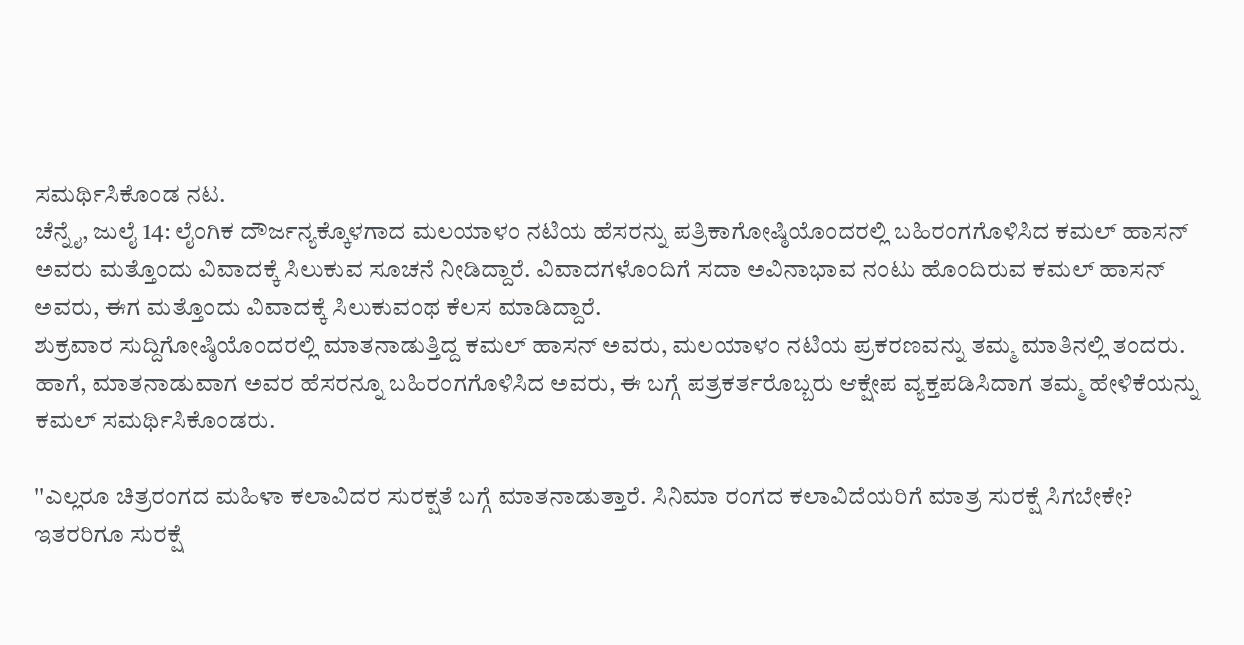ಸಮರ್ಥಿಸಿಕೊಂಡ ನಟ.
ಚೆನ್ನೈ, ಜುಲೈ 14: ಲೈಂಗಿಕ ದೌರ್ಜನ್ಯಕ್ಕೊಳಗಾದ ಮಲಯಾಳಂ ನಟಿಯ ಹೆಸರನ್ನು ಪತ್ರಿಕಾಗೋಷ್ಠಿಯೊಂದರಲ್ಲಿ ಬಹಿರಂಗಗೊಳಿಸಿದ ಕಮಲ್ ಹಾಸನ್ ಅವರು ಮತ್ತೊಂದು ವಿವಾದಕ್ಕೆ ಸಿಲುಕುವ ಸೂಚನೆ ನೀಡಿದ್ದಾರೆ. ವಿವಾದಗಳೊಂದಿಗೆ ಸದಾ ಅವಿನಾಭಾವ ನಂಟು ಹೊಂದಿರುವ ಕಮಲ್ ಹಾಸನ್ ಅವರು, ಈಗ ಮತ್ತೊಂದು ವಿವಾದಕ್ಕೆ ಸಿಲುಕುವಂಥ ಕೆಲಸ ಮಾಡಿದ್ದಾರೆ.
ಶುಕ್ರವಾರ ಸುದ್ದಿಗೋಷ್ಠಿಯೊಂದರಲ್ಲಿ ಮಾತನಾಡುತ್ತಿದ್ದ ಕಮಲ್ ಹಾಸನ್ ಅವರು, ಮಲಯಾಳಂ ನಟಿಯ ಪ್ರಕರಣವನ್ನು ತಮ್ಮ ಮಾತಿನಲ್ಲಿ ತಂದರು. ಹಾಗೆ, ಮಾತನಾಡುವಾಗ ಅವರ ಹೆಸರನ್ನೂ ಬಹಿರಂಗಗೊಳಿಸಿದ ಅವರು, ಈ ಬಗ್ಗೆ ಪತ್ರಕರ್ತರೊಬ್ಬರು ಆಕ್ಷೇಪ ವ್ಯಕ್ತಪಡಿಸಿದಾಗ ತಮ್ಮ ಹೇಳಿಕೆಯನ್ನು ಕಮಲ್ ಸಮರ್ಥಿಸಿಕೊಂಡರು.

''ಎಲ್ಲರೂ ಚಿತ್ರರಂಗದ ಮಹಿಳಾ ಕಲಾವಿದರ ಸುರಕ್ಷತೆ ಬಗ್ಗೆ ಮಾತನಾಡುತ್ತಾರೆ. ಸಿನಿಮಾ ರಂಗದ ಕಲಾವಿದೆಯರಿಗೆ ಮಾತ್ರ ಸುರಕ್ಷೆ ಸಿಗಬೇಕೇ? ಇತರರಿಗೂ ಸುರಕ್ಷೆ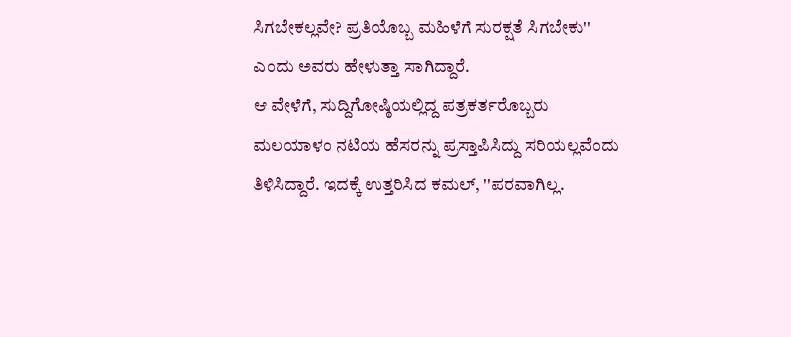ಸಿಗಬೇಕಲ್ಲವೇ? ಪ್ರತಿಯೊಬ್ಬ ಮಹಿಳೆಗೆ ಸುರಕ್ಷತೆ ಸಿಗಬೇಕು'' ಎಂದು ಅವರು ಹೇಳುತ್ತಾ ಸಾಗಿದ್ದಾರೆ.
ಆ ವೇಳೆಗೆ, ಸುದ್ದಿಗೋಷ್ಠಿಯಲ್ಲಿದ್ದ ಪತ್ರಕರ್ತರೊಬ್ಬರು ಮಲಯಾಳಂ ನಟಿಯ ಹೆಸರನ್ನು ಪ್ರಸ್ತಾಪಿಸಿದ್ದು ಸರಿಯಲ್ಲವೆಂದು ತಿಳಿಸಿದ್ದಾರೆ. ಇದಕ್ಕೆ ಉತ್ತರಿಸಿದ ಕಮಲ್, ''ಪರವಾಗಿಲ್ಲ.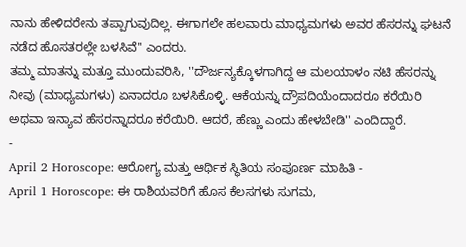ನಾನು ಹೇಳಿದರೇನು ತಪ್ಪಾಗುವುದಿಲ್ಲ. ಈಗಾಗಲೇ ಹಲವಾರು ಮಾಧ್ಯಮಗಳು ಅವರ ಹೆಸರನ್ನು ಘಟನೆ ನಡೆದ ಹೊಸತರಲ್ಲೇ ಬಳಸಿವೆ'' ಎಂದರು.
ತಮ್ಮ ಮಾತನ್ನು ಮತ್ತೂ ಮುಂದುವರಿಸಿ, ''ದೌರ್ಜನ್ಯಕ್ಕೊಳಗಾಗಿದ್ದ ಆ ಮಲಯಾಳಂ ನಟಿ ಹೆಸರನ್ನು ನೀವು (ಮಾಧ್ಯಮಗಳು) ಏನಾದರೂ ಬಳಸಿಕೊಳ್ಳಿ. ಆಕೆಯನ್ನು ದ್ರೌಪದಿಯೆಂದಾದರೂ ಕರೆಯಿರಿ ಅಥವಾ ಇನ್ಯಾವ ಹೆಸರನ್ನಾದರೂ ಕರೆಯಿರಿ. ಆದರೆ, ಹೆಣ್ಣು ಎಂದು ಹೇಳಬೇಡಿ'' ಎಂದಿದ್ದಾರೆ.
-
April 2 Horoscope: ಆರೋಗ್ಯ ಮತ್ತು ಆರ್ಥಿಕ ಸ್ಥಿತಿಯ ಸಂಪೂರ್ಣ ಮಾಹಿತಿ -
April 1 Horoscope: ಈ ರಾಶಿಯವರಿಗೆ ಹೊಸ ಕೆಲಸಗಳು ಸುಗಮ,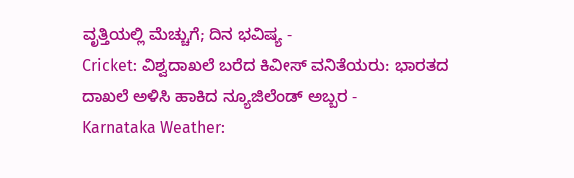ವೃತ್ತಿಯಲ್ಲಿ ಮೆಚ್ಚುಗೆ; ದಿನ ಭವಿಷ್ಯ -
Cricket: ವಿಶ್ವದಾಖಲೆ ಬರೆದ ಕಿವೀಸ್ ವನಿತೆಯರು: ಭಾರತದ ದಾಖಲೆ ಅಳಿಸಿ ಹಾಕಿದ ನ್ಯೂಜಿಲೆಂಡ್ ಅಬ್ಬರ -
Karnataka Weather: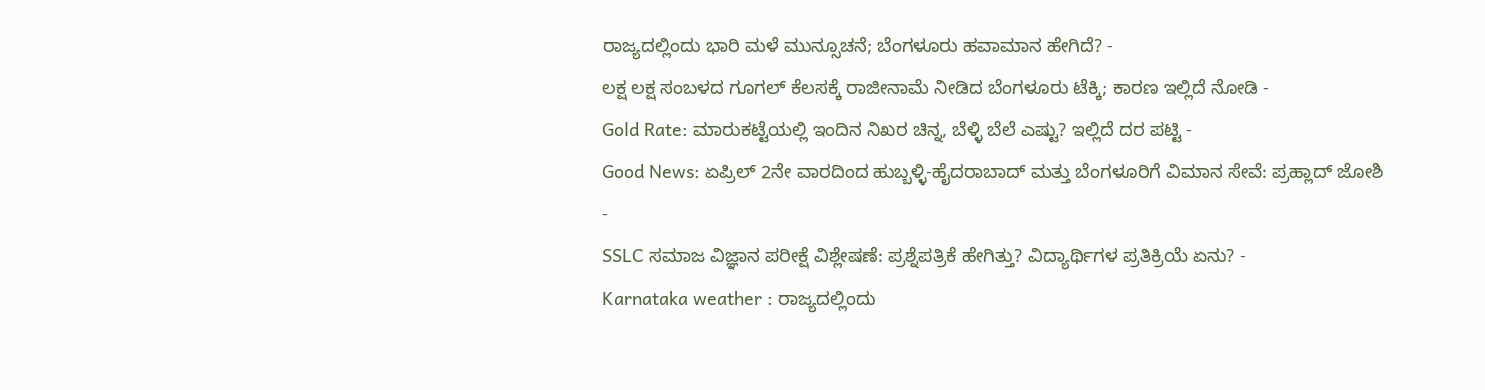ರಾಜ್ಯದಲ್ಲಿಂದು ಭಾರಿ ಮಳೆ ಮುನ್ಸೂಚನೆ; ಬೆಂಗಳೂರು ಹವಾಮಾನ ಹೇಗಿದೆ? -
ಲಕ್ಷ ಲಕ್ಷ ಸಂಬಳದ ಗೂಗಲ್ ಕೆಲಸಕ್ಕೆ ರಾಜೀನಾಮೆ ನೀಡಿದ ಬೆಂಗಳೂರು ಟೆಕ್ಕಿ; ಕಾರಣ ಇಲ್ಲಿದೆ ನೋಡಿ -
Gold Rate: ಮಾರುಕಟ್ಟೆಯಲ್ಲಿ ಇಂದಿನ ನಿಖರ ಚಿನ್ನ, ಬೆಳ್ಳಿ ಬೆಲೆ ಎಷ್ಟು? ಇಲ್ಲಿದೆ ದರ ಪಟ್ಟಿ -
Good News: ಏಪ್ರಿಲ್ 2ನೇ ವಾರದಿಂದ ಹುಬ್ಬಳ್ಳಿ-ಹೈದರಾಬಾದ್ ಮತ್ತು ಬೆಂಗಳೂರಿಗೆ ವಿಮಾನ ಸೇವೆ: ಪ್ರಹ್ಲಾದ್ ಜೋಶಿ -
SSLC ಸಮಾಜ ವಿಜ್ಞಾನ ಪರೀಕ್ಷೆ ವಿಶ್ಲೇಷಣೆ: ಪ್ರಶ್ನೆಪತ್ರಿಕೆ ಹೇಗಿತ್ತು? ವಿದ್ಯಾರ್ಥಿಗಳ ಪ್ರತಿಕ್ರಿಯೆ ಏನು? -
Karnataka weather : ರಾಜ್ಯದಲ್ಲಿಂದು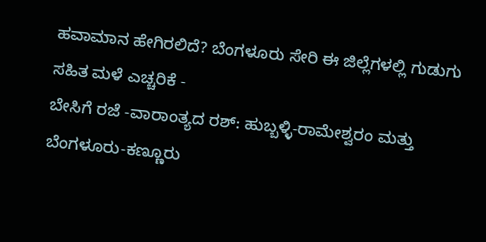ಹವಾಮಾನ ಹೇಗಿರಲಿದೆ? ಬೆಂಗಳೂರು ಸೇರಿ ಈ ಜಿಲ್ಲೆಗಳಲ್ಲಿ ಗುಡುಗು ಸಹಿತ ಮಳೆ ಎಚ್ಚರಿಕೆ -
ಬೇಸಿಗೆ ರಜೆ -ವಾರಾಂತ್ಯದ ರಶ್: ಹುಬ್ಬಳ್ಳಿ-ರಾಮೇಶ್ವರಂ ಮತ್ತು ಬೆಂಗಳೂರು-ಕಣ್ಣೂರು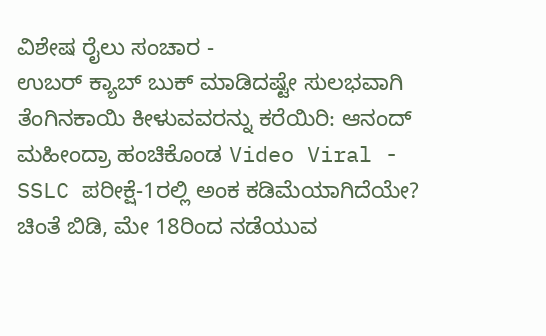ವಿಶೇಷ ರೈಲು ಸಂಚಾರ -
ಉಬರ್ ಕ್ಯಾಬ್ ಬುಕ್ ಮಾಡಿದಷ್ಟೇ ಸುಲಭವಾಗಿ ತೆಂಗಿನಕಾಯಿ ಕೀಳುವವರನ್ನು ಕರೆಯಿರಿ: ಆನಂದ್ ಮಹೀಂದ್ರಾ ಹಂಚಿಕೊಂಡ Video Viral -
SSLC ಪರೀಕ್ಷೆ-1ರಲ್ಲಿ ಅಂಕ ಕಡಿಮೆಯಾಗಿದೆಯೇ? ಚಿಂತೆ ಬಿಡಿ, ಮೇ 18ರಿಂದ ನಡೆಯುವ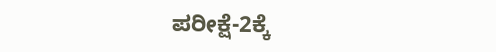ಪರೀಕ್ಷೆ-2ಕ್ಕೆ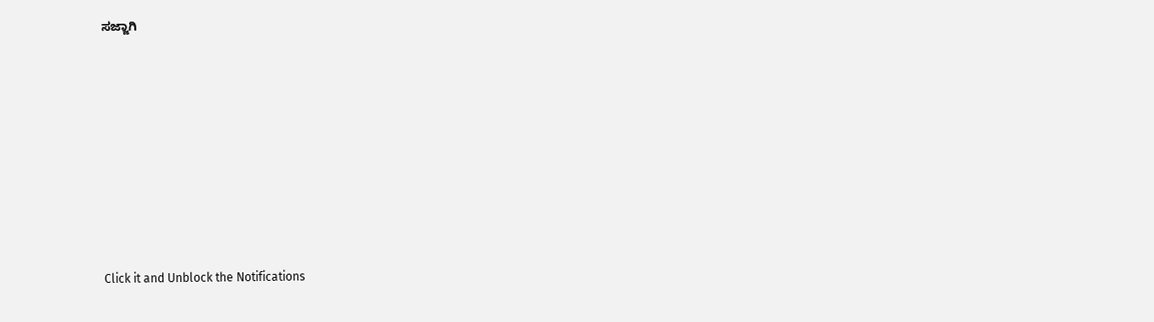ಸಜ್ಜಾಗಿ












Click it and Unblock the Notifications